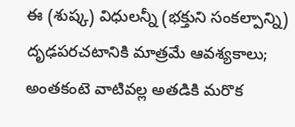ఈ (శుష్క) విధులన్నీ (భక్తుని సంకల్పాన్ని) దృఢపరచటానికి మాత్రమే ఆవశ్యకాలు; అంతకంటె వాటివల్ల అతడికి మరొక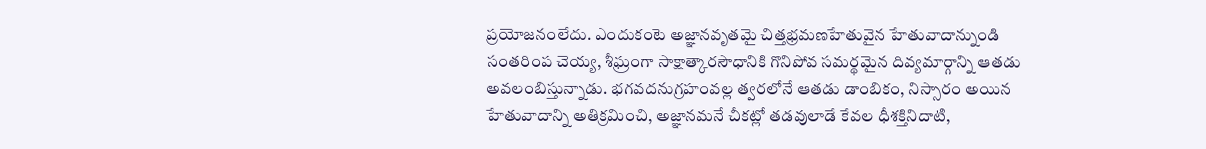ప్రయోజనంలేదు. ఎందుకంటె అజ్ఞానవృతమై చిత్తభ్రమణహేతువైన హేతువాదాన్నుండి సంతరింప చెయ్య, శీఘ్రంగా సాక్షాత్కారసౌధానికి గొనిపోవ సమర్థమైన దివ్యమార్గాన్ని ఆతడు అవలంబిస్తున్నాడు. భగవదనుగ్రహంవల్ల త్వరలోనే ఆతడు డాంబికం, నిస్సారం అయిన హేతువాదాన్ని అతిక్రమించి, అజ్ఞానమనే చీకట్లో తడవులాడే కేవల ధీశక్తినిదాటి,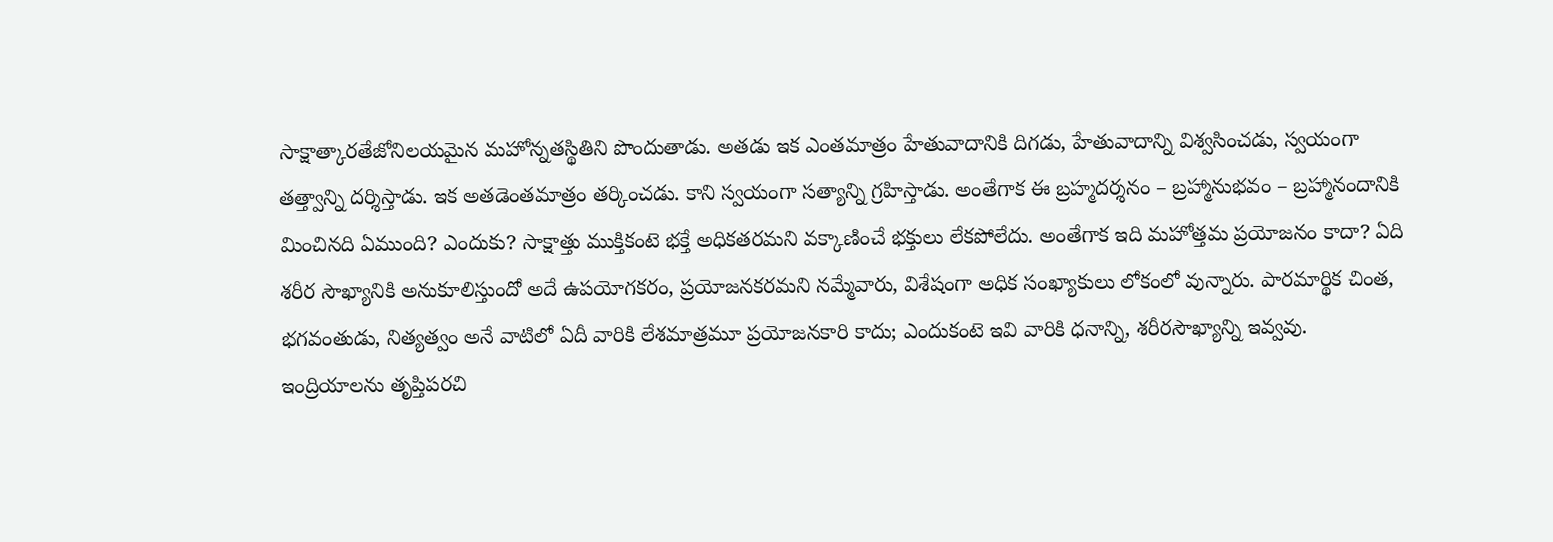సాక్షాత్కారతేజోనిలయమైన మహోన్నతస్థితిని పొందుతాడు. అతడు ఇక ఎంతమాత్రం హేతువాదానికి దిగడు, హేతువాదాన్ని విశ్వసించడు, స్వయంగా తత్త్వాన్ని దర్శిస్తాడు. ఇక అతడెంతమాత్రం తర్కించడు. కాని స్వయంగా సత్యాన్ని గ్రహిస్తాడు. అంతేగాక ఈ బ్రహ్మదర్శనం – బ్రహ్మానుభవం – బ్రహ్మానందానికి మించినది ఏముంది? ఎందుకు? సాక్షాత్తు ముక్తికంటె భక్తే అధికతరమని వక్కాణించే భక్తులు లేకపోలేదు. అంతేగాక ఇది మహోత్తమ ప్రయోజనం కాదా? ఏది శరీర సౌఖ్యానికి అనుకూలిస్తుందో అదే ఉపయోగకరం, ప్రయోజనకరమని నమ్మేవారు, విశేషంగా అధిక సంఖ్యాకులు లోకంలో వున్నారు. పారమార్థిక చింత, భగవంతుడు, నిత్యత్వం అనే వాటిలో ఏదీ వారికి లేశమాత్రమూ ప్రయోజనకారి కాదు; ఎందుకంటె ఇవి వారికి ధనాన్ని, శరీరసౌఖ్యాన్ని ఇవ్వవు. ఇంద్రియాలను తృప్తిపరచి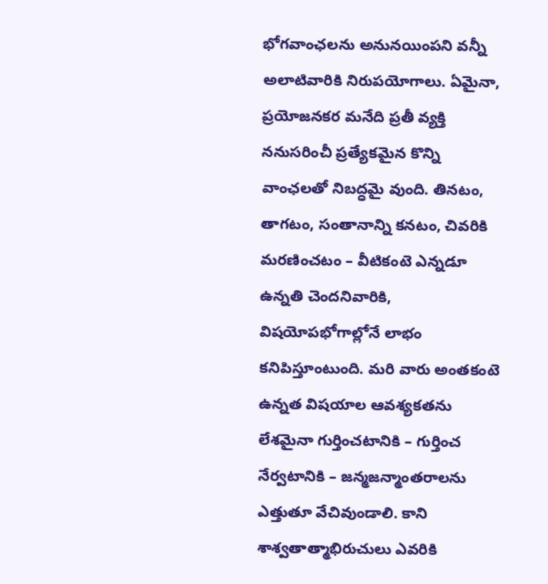భోగవాంఛలను అనునయింపని వన్నీ అలాటివారికి నిరుపయోగాలు. ఏమైనా, ప్రయోజనకర మనేది ప్రతీ వ్యక్తి ననుసరించీ ప్రత్యేకమైన కొన్ని వాంఛలతో నిబద్ధమై వుంది. తినటం, తాగటం, సంతానాన్ని కనటం, చివరికి మరణించటం – వీటికంటె ఎన్నడూ ఉన్నతి చెందనివారికి, విషయోపభోగాల్లోనే లాభం కనిపిస్తూంటుంది. మరి వారు అంతకంటె ఉన్నత విషయాల ఆవశ్యకతను లేశమైనా గుర్తించటానికి – గుర్తించ నేర్వటానికి – జన్మజన్మాంతరాలను ఎత్తుతూ వేచివుండాలి. కాని శాశ్వతాత్మాభిరుచులు ఎవరికి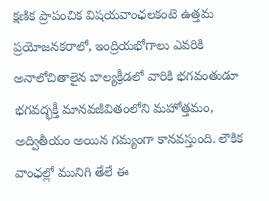క్షణిక ప్రాపంచిక విషయవాంఛలకంటె ఉత్తమ ప్రయోజనకరాలో, ఇంద్రియభోగాలు ఎవరికి అనాలోచితాలైన బాల్యక్రీడలో వారికి భగవంతుడూ భగవద్భక్తీ మానవజీవితంలోని మహోత్తమం, అద్వితీయం అయిన గమ్యంగా కానవస్తుంది. లౌకిక వాంఛల్లో మునిగి తేలే ఈ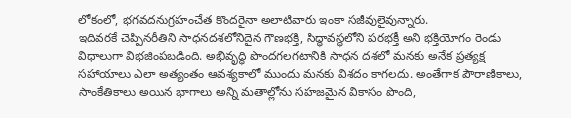లోకంలో, భగవదనుగ్రహంచేత కొందరైనా అలాటివారు ఇంకా సజీవులైవున్నారు.
ఇదివరకే చెప్పినరీతిని సాధనదశలోనిదైన గౌణభక్తి, సిద్ధావస్థలోని పరభక్తీ అని భక్తియోగం రెండు విధాలుగా విభజింపబడింది. అభివృద్ధి పొందగలగటానికి సాధన దశలో మనకు అనేక ప్రత్యక్ష సహాయాలు ఎలా అత్యంతం ఆవశ్యకాలో ముందు మనకు విశదం కాగలదు. అంతేగాక పౌరాణికాలు, సాంకేతికాలు అయిన భాగాలు అన్ని మతాల్లోను సహజమైన వికాసం పొంది,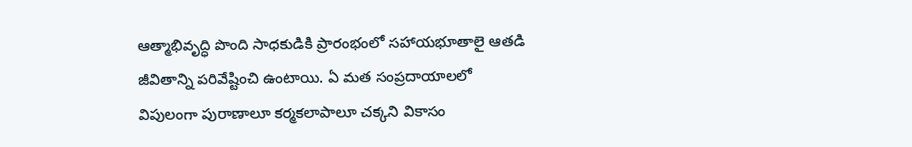ఆత్మాభివృద్ధి పొంది సాధకుడికి ప్రారంభంలో సహాయభూతాలై ఆతడి జీవితాన్ని పరివేష్టించి ఉంటాయి. ఏ మత సంప్రదాయాలలో విపులంగా పురాణాలూ కర్మకలాపాలూ చక్కని వికాసం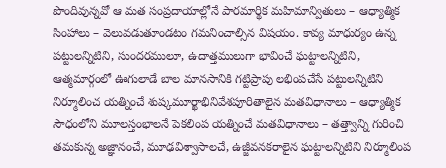పొందివున్నవో ఆ మత సంప్రదాయాల్లోనే పారమార్థిక మహిమాన్వితులు – ఆధ్యాత్మిక సింహాలు – వెలువడుతూండటం గమనించాల్సిన విషయం. కావ్య మాధుర్యం ఉన్న పట్టులన్నిటిని, సుందరములూ, ఉదాత్తములుగా భావించే ఘట్టాలన్నిటిని, ఆత్మమార్గంలో ఊగులాడే బాల మానసానికి గట్టిప్రాపు లభింపచేసే పట్టులన్నిటిని నిర్మూలించ యత్నించే శుష్కమూర్ఖాభినివేశపూరితాలైన మతవిధానాలు – ఆధ్యాత్మిక సౌధంలోని మూలస్తంభాలనే పెకలింప యత్నించే మతవిధానాలు – తత్త్వాన్ని గురించి తమకున్న అజ్ఞానంచే, మూఢవిశ్వాసాలచే, ఉజ్జీవనకరాలైన ఘట్టాలన్నిటిని నిర్మూలింప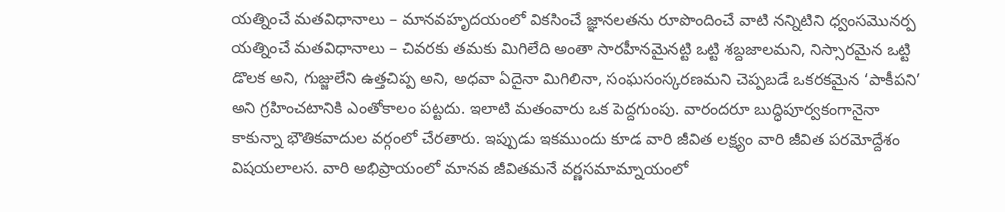యత్నించే మతవిధానాలు – మానవహృదయంలో వికసించే జ్ఞానలతను రూపొందించే వాటి నన్నిటిని ధ్వంసమొనర్ప యత్నించే మతవిధానాలు – చివరకు తమకు మిగిలేది అంతా సారహీనమైనట్టి ఒట్టి శబ్దజాలమని, నిస్సారమైన ఒట్టి డొలక అని, గుజ్జులేని ఉత్తచిప్ప అని, అధవా ఏదైనా మిగిలినా, సంఘసంస్కరణమని చెప్పబడే ఒకరకమైన ‘పాకీపని’ అని గ్రహించటానికి ఎంతోకాలం పట్టదు. ఇలాటి మతంవారు ఒక పెద్దగుంపు. వారందరూ బుద్ధిపూర్వకంగానైనా కాకున్నా భౌతికవాదుల వర్గంలో చేరతారు. ఇప్పుడు ఇకముందు కూడ వారి జీవిత లక్ష్యం వారి జీవిత పరమోద్దేశం విషయలాలస. వారి అభిప్రాయంలో మానవ జీవితమనే వర్ణసమామ్నాయంలో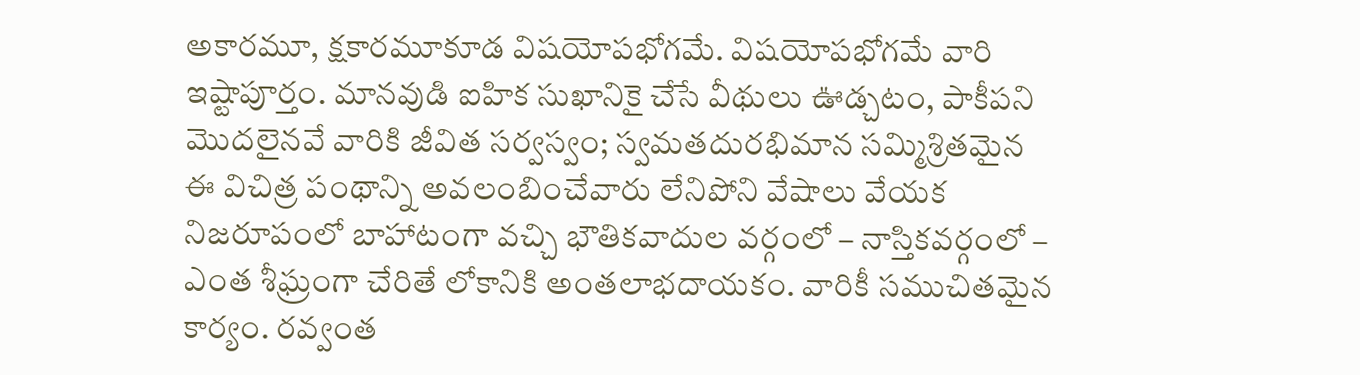అకారమూ, క్షకారమూకూడ విషయోపభోగమే. విషయోపభోగమే వారి ఇష్టాపూర్తం. మానవుడి ఐహిక సుఖానికై చేసే వీథులు ఊడ్చటం, పాకీపని మొదలైనవే వారికి జీవిత సర్వస్వం; స్వమతదురభిమాన సమ్మిశ్రితమైన ఈ విచిత్ర పంథాన్ని అవలంబించేవారు లేనిపోని వేషాలు వేయక నిజరూపంలో బాహాటంగా వచ్చి భౌతికవాదుల వర్గంలో – నాస్తికవర్గంలో – ఎంత శీఘ్రంగా చేరితే లోకానికి అంతలాభదాయకం. వారికీ సముచితమైన కార్యం. రవ్వంత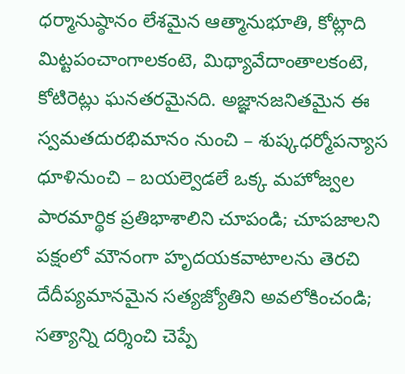ధర్మానుష్ఠానం లేశమైన ఆత్మానుభూతి, కోట్లాది మిట్టపంచాంగాలకంటె, మిథ్యావేదాంతాలకంటె, కోటిరెట్లు ఘనతరమైనది. అజ్ఞానజనితమైన ఈ స్వమతదురభిమానం నుంచి – శుష్కధర్మోపన్యాస ధూళినుంచి – బయల్వెడలే ఒక్క మహోజ్వల పారమార్థిక ప్రతిభాశాలిని చూపండి; చూపజాలని పక్షంలో మౌనంగా హృదయకవాటాలను తెరచి దేదీప్యమానమైన సత్యజ్యోతిని అవలోకించండి; సత్యాన్ని దర్శించి చెప్పే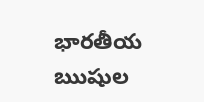భారతీయ ఋషుల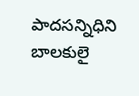పాదసన్నిధిని బాలకులై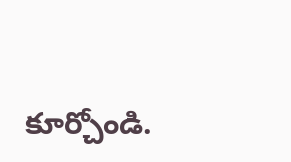కూర్చోండి.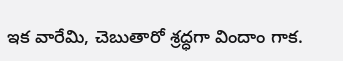ఇక వారేమి, చెబుతారో శ్రద్ధగా విందాం గాక.